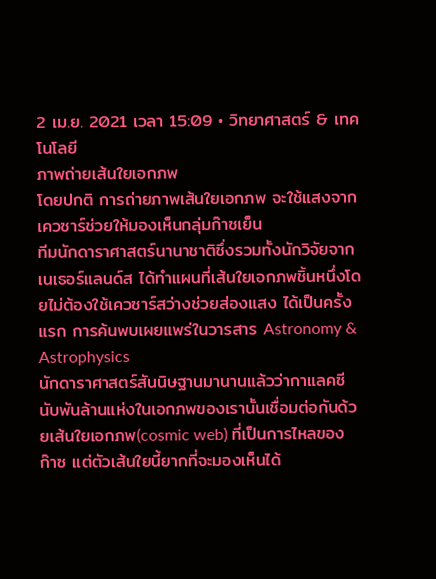2 เม.ย. 2021 เวลา 15:09 • วิทยาศาสตร์ & เทคโนโลยี
ภาพถ่ายเส้นใยเอกภพ
โดยปกติ การถ่ายภาพเส้นใยเอกภพ จะใช้แสงจากเควซาร์ช่วยให้มองเห็นกลุ่มก๊าซเย็น
ทีมนักดาราศาสตร์นานาชาติซึ่งรวมทั้งนักวิจัยจากเนเธอร์แลนด์ส ได้ทำแผนที่เส้นใยเอกภพชิ้นหนึ่งโดยไม่ต้องใช้เควซาร์สว่างช่วยส่องแสง ได้เป็นครั้งแรก การค้นพบเผยแพร่ในวารสาร Astronomy & Astrophysics
นักดาราศาสตร์สันนิษฐานมานานแล้วว่ากาแลคซีนับพันล้านแห่งในเอกภพของเรานั้นเชื่อมต่อกันด้วยเส้นใยเอกภพ(cosmic web) ที่เป็นการไหลของก๊าซ แต่ตัวเส้นใยนี้ยากที่จะมองเห็นได้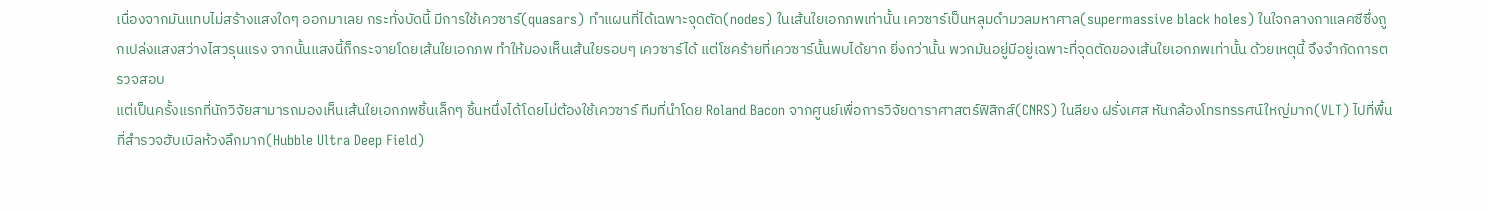เนื่องจากมันแทบไม่สร้างแสงใดๆ ออกมาเลย กระทั่งบัดนี้ มีการใช้เควซาร์(quasars) ทำแผนที่ได้เฉพาะจุดตัด(nodes) ในเส้นใยเอกภพเท่านั้น เควซาร์เป็นหลุมดำมวลมหาศาล(supermassive black holes) ในใจกลางกาแลคซีซึ่งถูกเปล่งแสงสว่างไสวรุนแรง จากนั้นแสงนี้ก็กระจายโดยเส้นใยเอกภพ ทำให้มองเห็นเส้นใยรอบๆ เควซาร์ได้ แต่โชคร้ายที่เควซาร์นั้นพบได้ยาก ยิ่งกว่านั้น พวกมันอยู่มีอยู่เฉพาะที่จุดตัดของเส้นใยเอกภพเท่านั้น ด้วยเหตุนี้ จึงจำกัดการตรวจสอบ
แต่เป็นครั้งแรกที่นักวิจัยสามารถมองเห็นเส้นใยเอกภพชิ้นเล็กๆ ชิ้นหนึ่งได้โดยไม่ต้องใช้เควซาร์ ทีมที่นำโดย Roland Bacon จากศูนย์เพื่อการวิจัยดาราศาสตร์ฟิสิกส์(CNRS) ในลียง ฝรั่งเศส หันกล้องโทรทรรศน์ใหญ่มาก(VLT) ไปที่พื้นที่สำรวจฮับเบิลห้วงลึกมาก(Hubble Ultra Deep Field)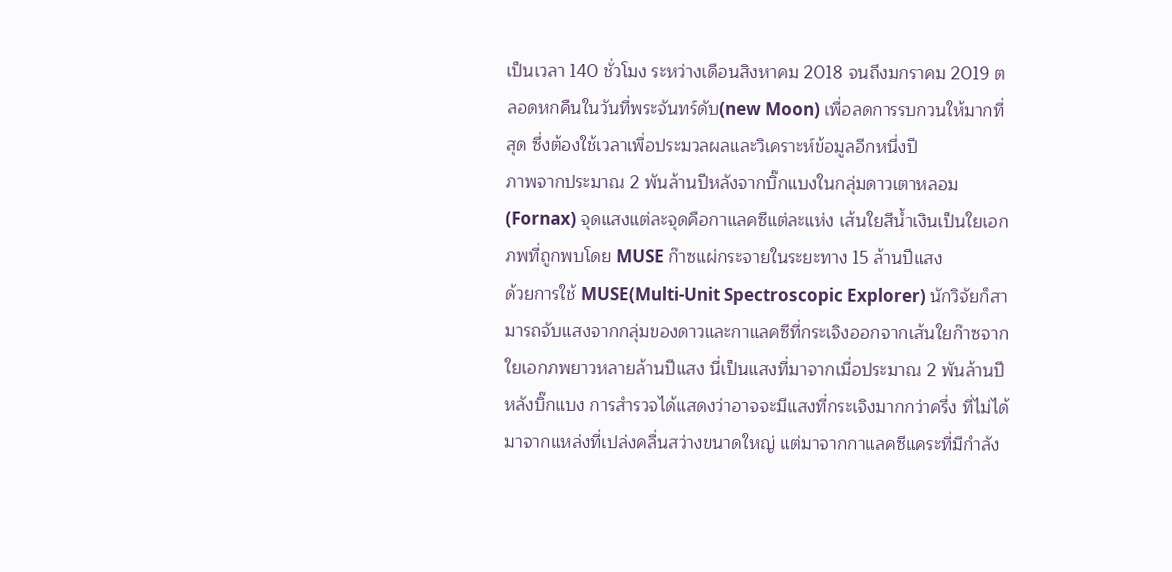เป็นเวลา 140 ชั่วโมง ระหว่างเดือนสิงหาคม 2018 จนถึงมกราคม 2019 ตลอดหกคืนในวันที่พระจันทร์ดับ(new Moon) เพื่อลดการรบกวนให้มากที่สุด ซึ่งต้องใช้เวลาเพื่อประมวลผลและวิเคราะห์ข้อมูลอีกหนึ่งปี
ภาพจากประมาณ 2 พันล้านปีหลังจากบิ๊กแบงในกลุ่มดาวเตาหลอม(Fornax) จุดแสงแต่ละจุดคือกาแลคซีแต่ละแห่ง เส้นใยสีน้ำเงินเป็นใยเอกภพที่ถูกพบโดย MUSE ก๊าซแผ่กระจายในระยะทาง 15 ล้านปีแสง
ด้วยการใช้ MUSE(Multi-Unit Spectroscopic Explorer) นักวิจัยก็สามารถจับแสงจากกลุ่มของดาวและกาแลคซีที่กระเจิงออกจากเส้นใยก๊าซจากใยเอกภพยาวหลายล้านปีแสง นี่เป็นแสงที่มาจากเมื่อประมาณ 2 พันล้านปีหลังบิ๊กแบง การสำรวจได้แสดงว่าอาจจะมีแสงที่กระเจิงมากกว่าครึ่ง ที่ไม่ได้มาจากแหล่งที่เปล่งคลื่นสว่างขนาดใหญ่ แต่มาจากกาแลคซีแคระที่มีกำลัง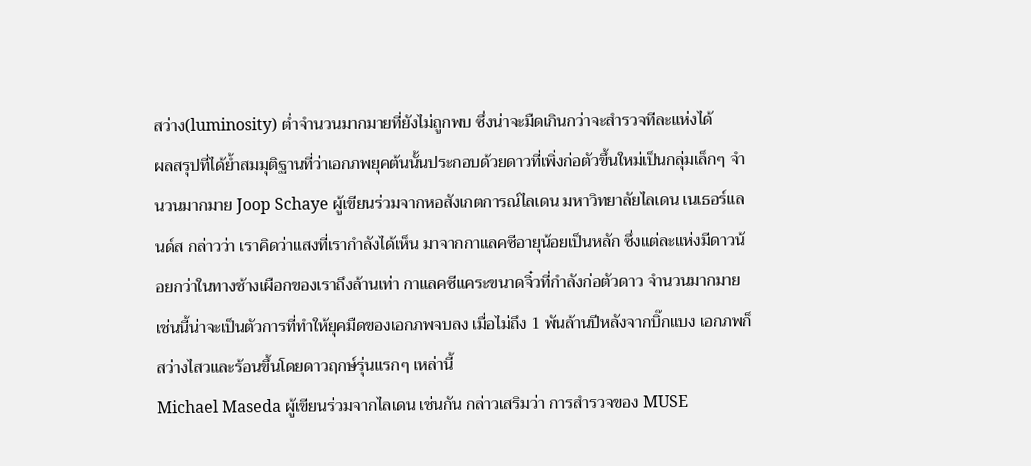สว่าง(luminosity) ต่ำจำนวนมากมายที่ยังไม่ถูกพบ ซึ่งน่าจะมืดเกินกว่าจะสำรวจทีละแห่งได้
ผลสรุปที่ได้ย้ำสมมุติฐานที่ว่าเอกภพยุคต้นนั้นประกอบด้วยดาวที่เพิ่งก่อตัวขึ้นใหม่เป็นกลุ่มเล็กๆ จำนวนมากมาย Joop Schaye ผู้เขียนร่วมจากหอสังเกตการณ์ไลเดน มหาวิทยาลัยไลเดน เนเธอร์แลนด์ส กล่าวว่า เราคิดว่าแสงที่เรากำลังได้เห็น มาจากกาแลคซีอายุน้อยเป็นหลัก ซึ่งแต่ละแห่งมีดาวน้อยกว่าในทางช้างเผือกของเราถึงล้านเท่า กาแลคซีแคระขนาดจิ๋วที่กำลังก่อตัวดาว จำนวนมากมายเช่นนี้น่าจะเป็นตัวการที่ทำให้ยุคมืดของเอกภพจบลง เมื่อไม่ถึง 1 พันล้านปีหลังจากบิ๊กแบง เอกภพก็สว่างไสวและร้อนขึ้นโดยดาวฤกษ์รุ่นแรกๆ เหล่านี้
Michael Maseda ผู้เขียนร่วมจากไลเดน เช่นกัน กล่าวเสริมว่า การสำรวจของ MUSE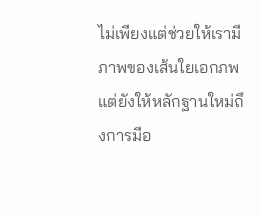ไม่เพียงแต่ช่วยให้เรามีภาพของเส้นใยเอกภพ แต่ยังให้หลักฐานใหม่ถึงการมีอ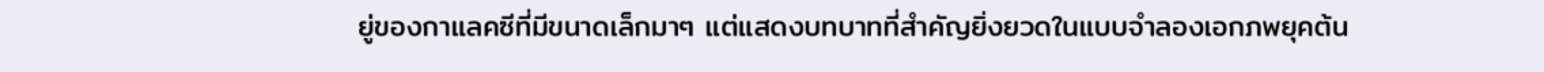ยู่ของกาแลคซีที่มีขนาดเล็กมาๆ แต่แสดงบทบาทที่สำคัญยิ่งยวดในแบบจำลองเอกภพยุคต้น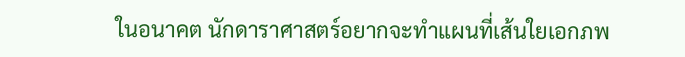ในอนาคต นักดาราศาสตร์อยากจะทำแผนที่เส้นใยเอกภพ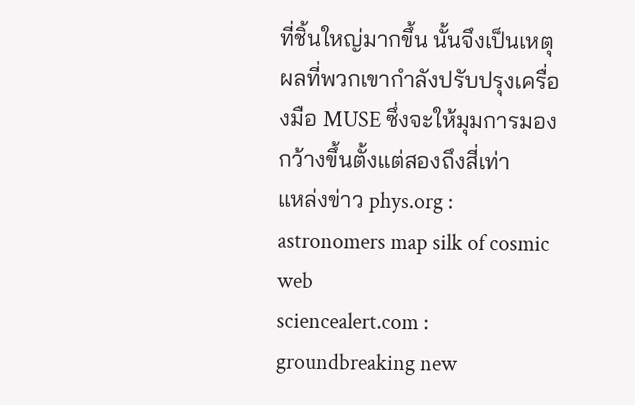ที่ชิ้นใหญ่มากขึ้น นั้นจึงเป็นเหตุผลที่พวกเขากำลังปรับปรุงเครื่องมือ MUSE ซึ่งจะให้มุมการมองกว้างขึ้นตั้งแต่สองถึงสี่เท่า
แหล่งข่าว phys.org : astronomers map silk of cosmic web
sciencealert.com : groundbreaking new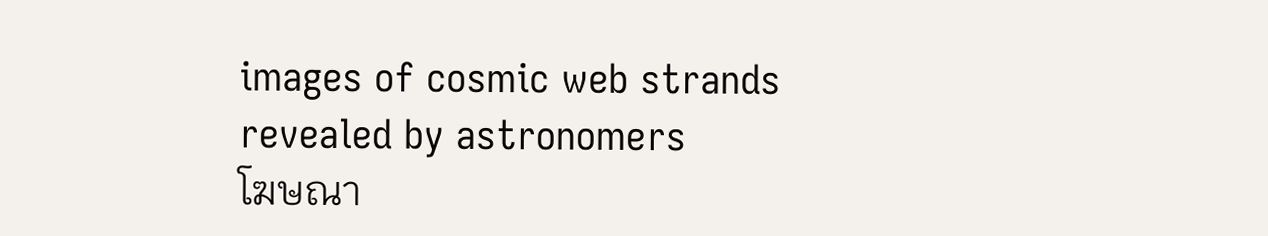images of cosmic web strands revealed by astronomers
โฆษณา